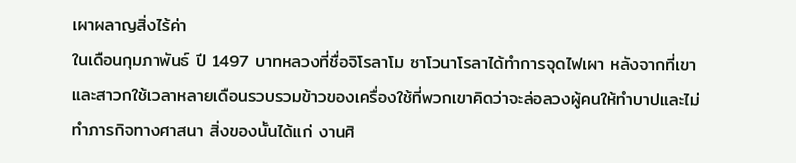เผาผลาญสิ่งไร้ค่า
ในเดือนกุมภาพันธ์ ปี 1497 บาทหลวงที่ชื่อจิโรลาโม ซาโวนาโรลาได้ทำการจุดไฟเผา หลังจากที่เขาและสาวกใช้เวลาหลายเดือนรวบรวมข้าวของเครื่องใช้ที่พวกเขาคิดว่าจะล่อลวงผู้คนให้ทำบาปและไม่ทำภารกิจทางศาสนา สิ่งของนั้นได้แก่ งานศิ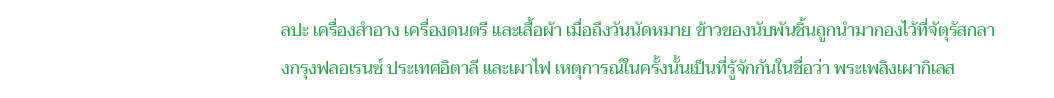ลปะ เครื่องสำอาง เครื่องดนตรี และเสื้อผ้า เมื่อถึงวันนัดหมาย ข้าวของนับพันชิ้นถูกนำมากองไว้ที่จัตุรัสกลางกรุงฟลอเรนซ์ ประเทศอิตาลี และเผาไฟ เหตุการณ์ในครั้งนั้นเป็นที่รู้จักกันในชื่อว่า พระเพลิงเผากิเลส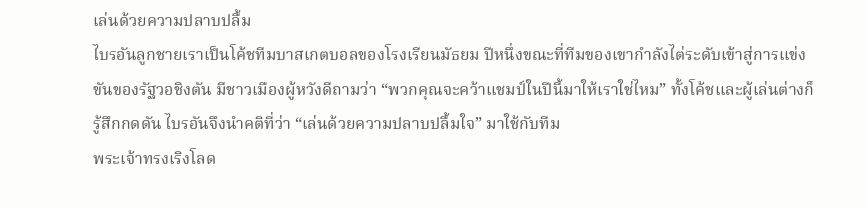เล่นด้วยความปลาบปลื้ม
ไบรอันลูกชายเราเป็นโค้ชทีมบาสเกตบอลของโรงเรียนมัธยม ปีหนึ่งขณะที่ทีมของเขากำลังไต่ระดับเข้าสู่การแข่งขันของรัฐวอชิงตัน มีชาวเมืองผู้หวังดีถามว่า “พวกคุณจะคว้าแชมป์ในปีนี้มาให้เราใช่ไหม” ทั้งโค้ชและผู้เล่นต่างก็รู้สึกกดดัน ไบรอันจึงนำคติที่ว่า “เล่นด้วยความปลาบปลื้มใจ” มาใช้กับทีม
พระเจ้าทรงเริงโลด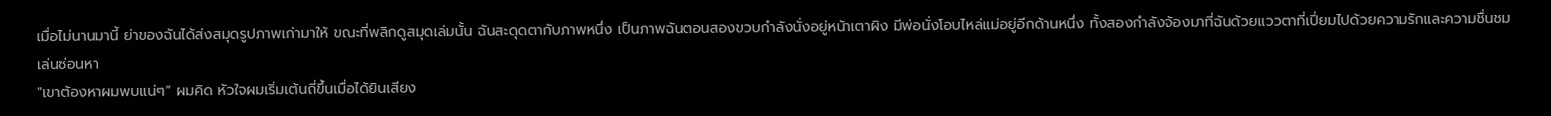เมื่อไม่นานมานี้ ย่าของฉันได้ส่งสมุดรูปภาพเก่ามาให้ ขณะที่พลิกดูสมุดเล่มนั้น ฉันสะดุดตากับภาพหนึ่ง เป็นภาพฉันตอนสองขวบกำลังนั่งอยู่หน้าเตาผิง มีพ่อนั่งโอบไหล่แม่อยู่อีกด้านหนึ่ง ทั้งสองกำลังจ้องมาที่ฉันด้วยแววตาที่เปี่ยมไปด้วยความรักและความชื่นชม
เล่นซ่อนหา
"เขาต้องหาผมพบแน่ๆ” ผมคิด หัวใจผมเริ่มเต้นถี่ขึ้นเมื่อได้ยินเสียง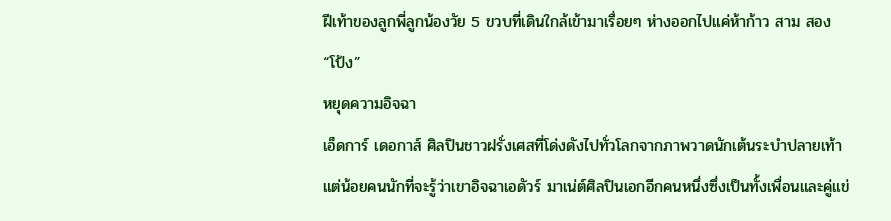ฝีเท้าของลูกพี่ลูกน้องวัย 5 ขวบที่เดินใกล้เข้ามาเรื่อยๆ ห่างออกไปแค่ห้าก้าว สาม สอง “โป้ง”
หยุดความอิจฉา
เอ็ดการ์ เดอกาส์ ศิลปินชาวฝรั่งเศสที่โด่งดังไปทั่วโลกจากภาพวาดนักเต้นระบำปลายเท้า แต่น้อยคนนักที่จะรู้ว่าเขาอิจฉาเอดัวร์ มาเน่ต์ศิลปินเอกอีกคนหนึ่งซึ่งเป็นทั้งเพื่อนและคู่แข่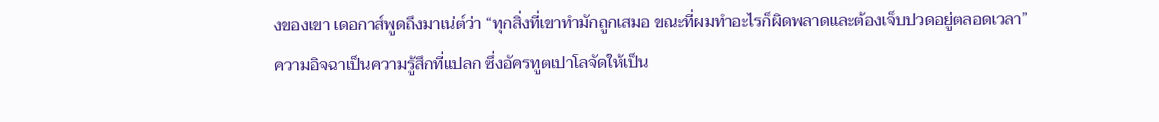งของเขา เดอกาส์พูดถึงมาเน่ต์ว่า “ทุกสิ่งที่เขาทำมักถูกเสมอ ขณะที่ผมทำอะไรก็ผิดพลาดและต้องเจ็บปวดอยู่ตลอดเวลา”
ความอิจฉาเป็นความรู้สึกที่แปลก ซึ่งอัครทูตเปาโลจัดให้เป็น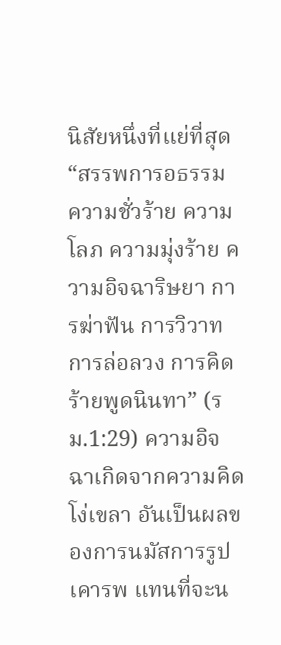นิสัยหนึ่งที่แย่ที่สุด “สรรพการอธรรม ความชั่วร้าย ความโลภ ความมุ่งร้าย ความอิจฉาริษยา การฆ่าฟัน การวิวาท การล่อลวง การคิดร้ายพูดนินทา” (รม.1:29) ความอิจฉาเกิดจากความคิดโง่เขลา อันเป็นผลของการนมัสการรูปเคารพ แทนที่จะน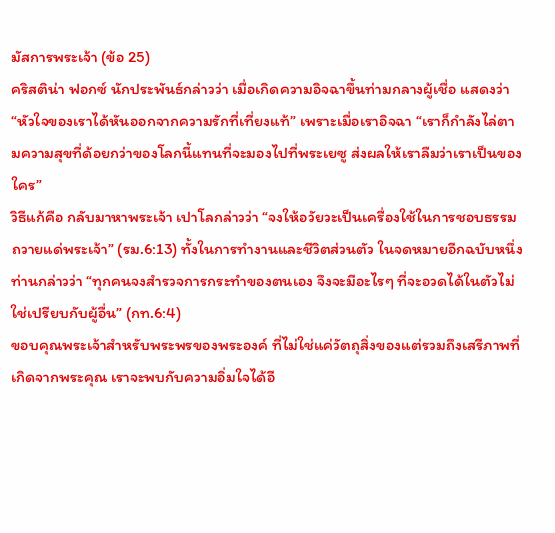มัสการพระเจ้า (ข้อ 25)
คริสติน่า ฟอกซ์ นักประพันธ์กล่าวว่า เมื่อเกิดความอิจฉาขึ้นท่ามกลางผู้เชื่อ แสดงว่า “หัวใจของเราได้หันออกจากความรักที่เที่ยงแท้” เพราะเมื่อเราอิจฉา “เราก็กำลังไล่ตามความสุขที่ด้อยกว่าของโลกนี้แทนที่จะมองไปที่พระเยซู ส่งผลให้เราลืมว่าเราเป็นของใคร”
วิธีแก้คือ กลับมาหาพระเจ้า เปาโลกล่าวว่า “จงให้อวัยวะเป็นเครื่องใช้ในการชอบธรรมถวายแด่พระเจ้า” (รม.6:13) ทั้งในการทำงานและชีวิตส่วนตัว ในจดหมายอีกฉบับหนึ่งท่านกล่าวว่า “ทุกคนจงสำรวจการกระทำของตนเอง จึงจะมีอะไรๆ ที่จะอวดได้ในตัวไม่ใช่เปรียบกับผู้อื่น” (กท.6:4)
ขอบคุณพระเจ้าสำหรับพระพรของพระองค์ ที่ไม่ใช่แค่วัตถุสิ่งของแต่รวมถึงเสรีภาพที่เกิดจากพระคุณ เราจะพบกับความอิ่มใจได้อี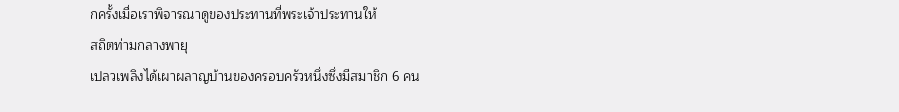กครั้งเมื่อเราพิจารณาดูของประทานที่พระเจ้าประทานให้
สถิตท่ามกลางพายุ
เปลวเพลิงได้เผาผลาญบ้านของครอบครัวหนึ่งซึ่งมีสมาชิก 6 คน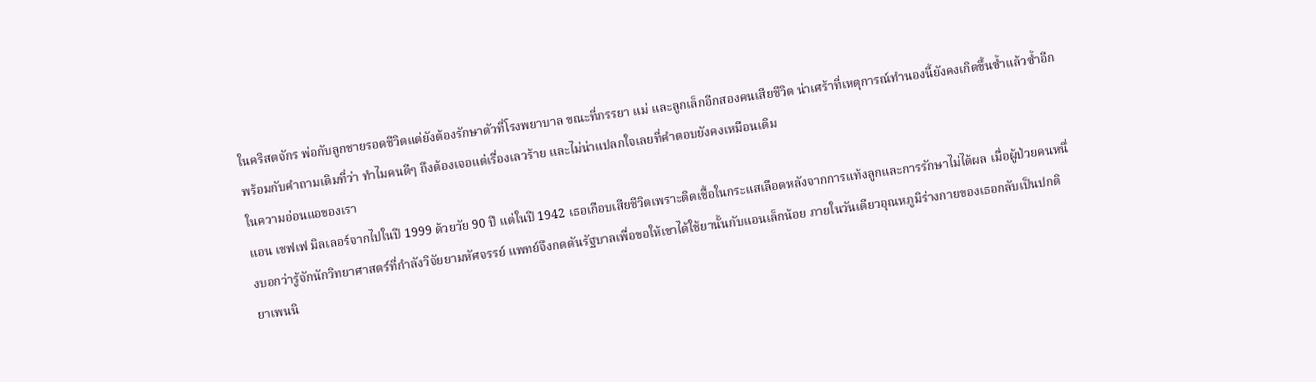ในคริสตจักร พ่อกับลูกชายรอดชีวิตแต่ยังต้องรักษาตัวที่โรงพยาบาล ขณะที่ภรรยา แม่ และลูกเล็กอีกสองคนเสียชีวิต น่าเศร้าที่เหตุการณ์ทำนองนี้ยังคงเกิดขึ้นซ้ำแล้วซ้ำอีก พร้อมกับคำถามเดิมที่ว่า ทำไมคนดีๆ ถึงต้องเจอแต่เรื่องเลวร้าย และไม่น่าแปลกใจเลยที่คำตอบยังคงเหมือนเดิม
ในความอ่อนแอของเรา
แอน เชฟเฟ มิลเลอร์จากไปในปี 1999 ด้วยวัย 90 ปี แต่ในปี 1942 เธอเกือบเสียชีวิตเพราะติดเชื้อในกระแสเลือดหลังจากการแท้งลูกและการรักษาไม่ได้ผล เมื่อผู้ป่วยคนหนึ่งบอกว่ารู้จักนักวิทยาศาสตร์ที่กำลังวิจัยยามหัศจรรย์ แพทย์จึงกดดันรัฐบาลเพื่อขอให้เขาได้ใช้ยานั้นกับแอนเล็กน้อย ภายในวันเดียวอุณหภูมิร่างกายของเธอกลับเป็นปกติ ยาเพนนิ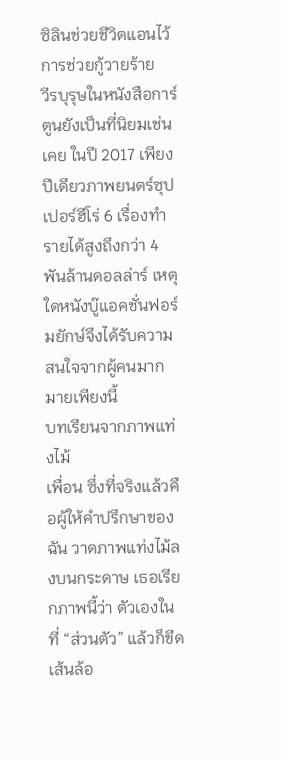ซิลินช่วยชีวิตแอนไว้
การช่วยกู้วายร้าย
วีรบุรุษในหนังสือการ์ตูนยังเป็นที่นิยมเช่นเคย ในปี 2017 เพียงปีเดียวภาพยนตร์ซุปเปอร์ฮีโร่ 6 เรื่องทำรายได้สูงถึงกว่า 4 พันล้านดอลล่าร์ เหตุใดหนังบู๊แอคชั่นฟอร์มยักษ์จึงได้รับความสนใจจากผู้คนมากมายเพียงนี้
บทเรียนจากภาพแท่งไม้
เพื่อน ซึ่งที่จริงแล้วคือผู้ให้คำปรึกษาของฉัน วาดภาพแท่งไม้ลงบนกระดาษ เธอเรียกภาพนี้ว่า ตัวเองในที่ “ส่วนตัว” แล้วก็ขีดเส้นล้อ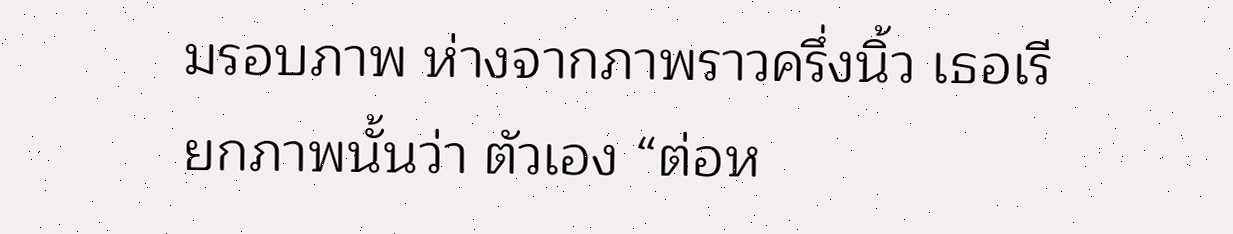มรอบภาพ ห่างจากภาพราวครึ่งนิ้ว เธอเรียกภาพนั้นว่า ตัวเอง “ต่อห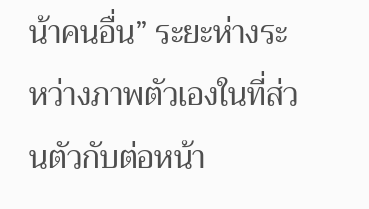น้าคนอื่น” ระยะห่างระหว่างภาพตัวเองในที่ส่วนตัวกับต่อหน้า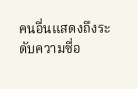คนอื่นแสดงถึงระดับความซื่อ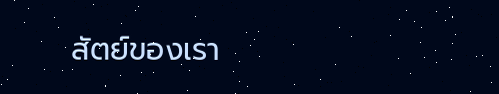สัตย์ของเรา